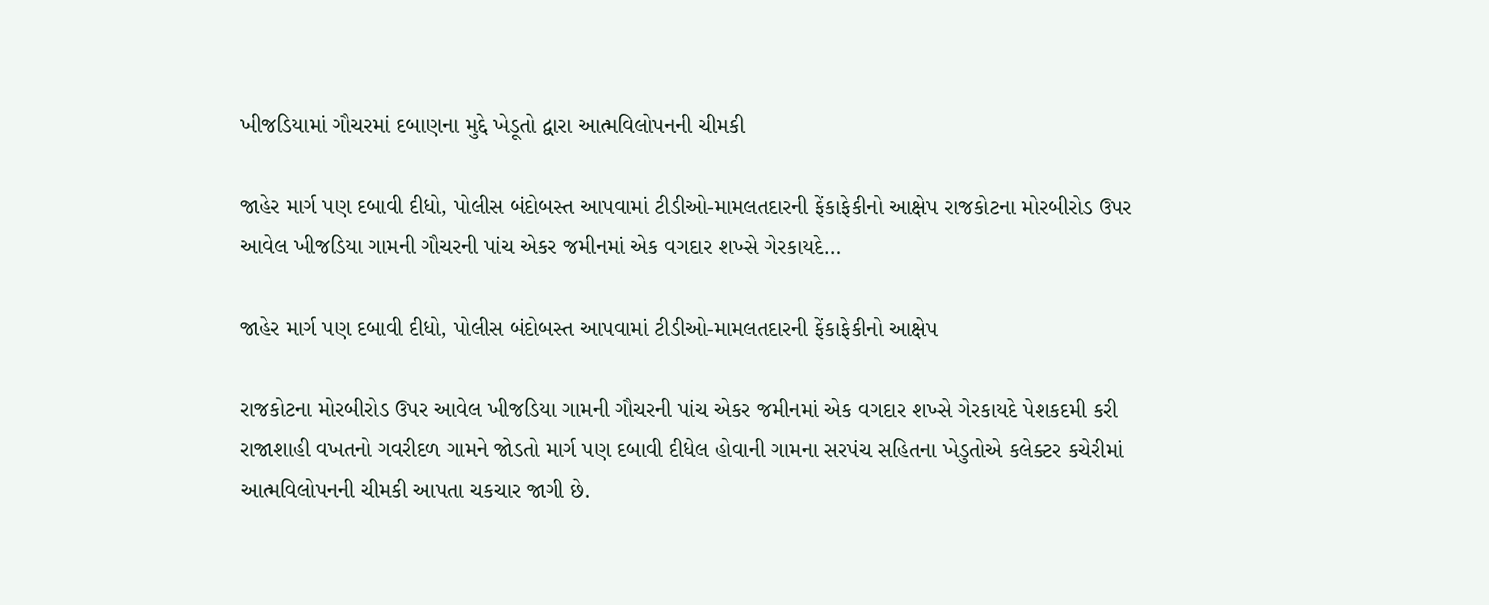ખીજડિયામાં ગૌચરમાં દબાણના મુદ્દે ખેડૂતો દ્વારા આત્મવિલોપનની ચીમકી

જાહેર માર્ગ પણ દબાવી દીધો, પોલીસ બંદોબસ્ત આપવામાં ટીડીઓ-મામલતદારની ફેંકાફેકીનો આક્ષેપ રાજકોટના મોરબીરોડ ઉપર આવેલ ખીજડિયા ગામની ગૌચરની પાંચ એકર જમીનમાં એક વગદાર શખ્સે ગેરકાયદે…

જાહેર માર્ગ પણ દબાવી દીધો, પોલીસ બંદોબસ્ત આપવામાં ટીડીઓ-મામલતદારની ફેંકાફેકીનો આક્ષેપ

રાજકોટના મોરબીરોડ ઉપર આવેલ ખીજડિયા ગામની ગૌચરની પાંચ એકર જમીનમાં એક વગદાર શખ્સે ગેરકાયદે પેશકદમી કરી રાજાશાહી વખતનો ગવરીદળ ગામને જોડતો માર્ગ પણ દબાવી દીધેલ હોવાની ગામના સરપંચ સહિતના ખેડુતોએ કલેક્ટર કચેરીમાં આત્મવિલોપનની ચીમકી આપતા ચકચાર જાગી છે.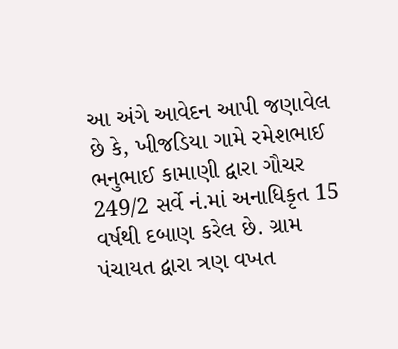આ અંગે આવેદન આપી જણાવેલ છે કે, ખીજડિયા ગામે રમેશભાઈ ભનુભાઈ કામાણી દ્વારા ગૌચર 249/2 સર્વે નં.માં અનાધિકૃત 15 વર્ષથી દબાણ કરેલ છે. ગ્રામ પંચાયત દ્વારા ત્રણ વખત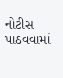નોટીસ પાઠવવામાં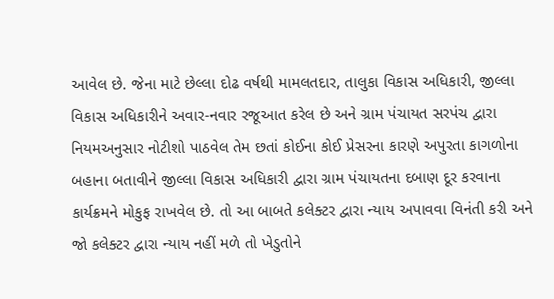આવેલ છે. જેના માટે છેલ્લા દોઢ વર્ષથી મામલતદાર, તાલુકા વિકાસ અધિકારી, જીલ્લા વિકાસ અધિકારીને અવાર-નવાર રજૂઆત કરેલ છે અને ગ્રામ પંચાયત સરપંચ દ્વારા નિયમઅનુસાર નોટીશો પાઠવેલ તેમ છતાં કોઈના કોઈ પ્રેસરના કારણે અપુરતા કાગળોના બહાના બતાવીને જીલ્લા વિકાસ અધિકારી દ્વારા ગ્રામ પંચાયતના દબાણ દૂર કરવાના કાર્યક્રમને મોકુફ રાખવેલ છે. તો આ બાબતે કલેક્ટર દ્વારા ન્યાય અપાવવા વિનંતી કરી અને જો કલેક્ટર દ્વારા ન્યાય નહીં મળે તો ખેડુતોને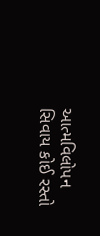આત્મવિલોપન સિવાય કોઈ રસ્તો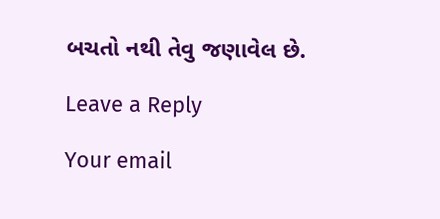બચતો નથી તેવુ જણાવેલ છે.

Leave a Reply

Your email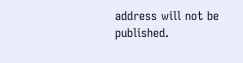address will not be published.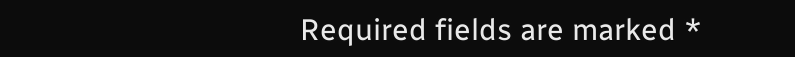Required fields are marked *